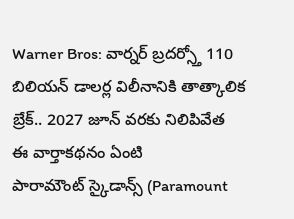Warner Bros: వార్నర్ బ్రదర్స్తో 110 బిలియన్ డాలర్ల విలీనానికి తాత్కాలిక బ్రేక్.. 2027 జూన్ వరకు నిలిపివేత
ఈ వార్తాకథనం ఏంటి
పారామౌంట్ స్కైడాన్స్ (Paramount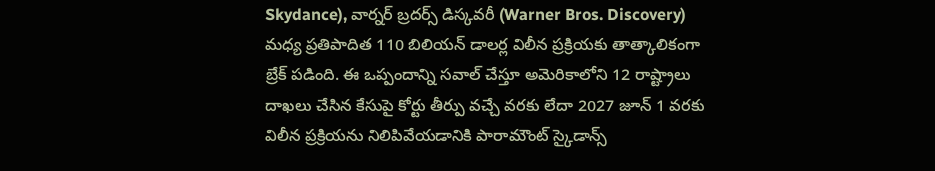Skydance), వార్నర్ బ్రదర్స్ డిస్కవరీ (Warner Bros. Discovery) మధ్య ప్రతిపాదిత 110 బిలియన్ డాలర్ల విలీన ప్రక్రియకు తాత్కాలికంగా బ్రేక్ పడింది. ఈ ఒప్పందాన్ని సవాల్ చేస్తూ అమెరికాలోని 12 రాష్ట్రాలు దాఖలు చేసిన కేసుపై కోర్టు తీర్పు వచ్చే వరకు లేదా 2027 జూన్ 1 వరకు విలీన ప్రక్రియను నిలిపివేయడానికి పారామౌంట్ స్కైడాన్స్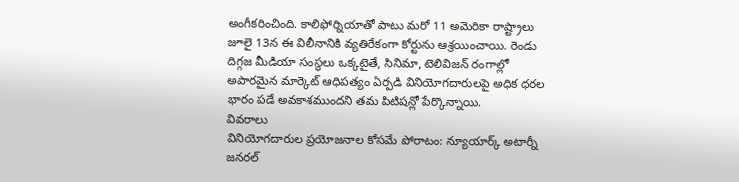అంగీకరించింది. కాలిఫోర్నియాతో పాటు మరో 11 అమెరికా రాష్ట్రాలు జూలై 13న ఈ విలీనానికి వ్యతిరేకంగా కోర్టును ఆశ్రయించాయి. రెండు దిగ్గజ మీడియా సంస్థలు ఒక్కటైతే, సినిమా, టెలివిజన్ రంగాల్లో అపారమైన మార్కెట్ ఆధిపత్యం ఏర్పడి వినియోగదారులపై అధిక ధరల భారం పడే అవకాశముందని తమ పిటిషన్లో పేర్కొన్నాయి.
వివరాలు
వినియోగదారుల ప్రయోజనాల కోసమే పోరాటం: న్యూయార్క్ అటార్నీ జనరల్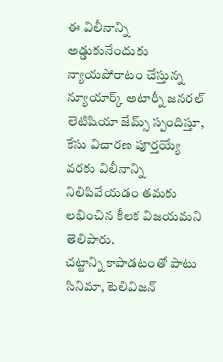ఈ విలీనాన్ని అడ్డుకునేందుకు న్యాయపోరాటం చేస్తున్న న్యూయార్క్ అటార్నీ జనరల్ లెటిషియా జేమ్స్ స్పందిస్తూ, కేసు విచారణ పూర్తయ్యే వరకు విలీనాన్ని నిలిపివేయడం తమకు లభించిన కీలక విజయమని తెలిపారు.
చట్టాన్ని కాపాడటంతో పాటు సినిమా, టెలివిజన్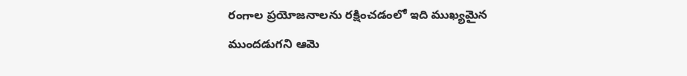రంగాల ప్రయోజనాలను రక్షించడంలో ఇది ముఖ్యమైన ముందడుగని ఆమె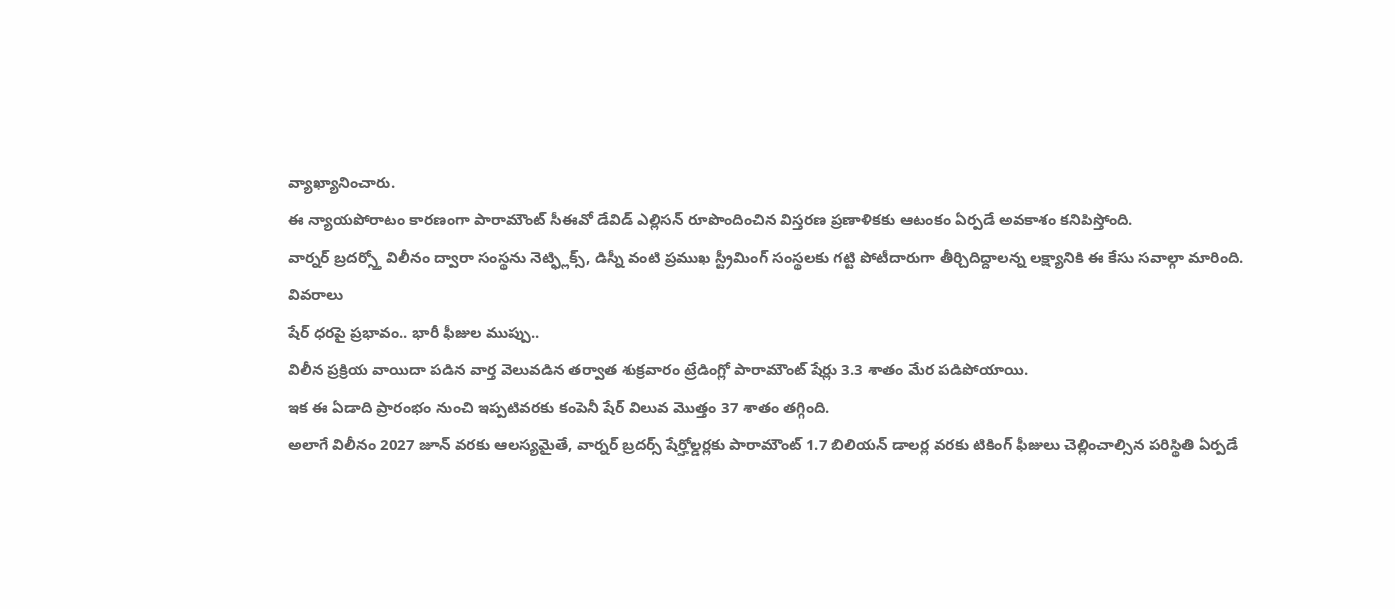వ్యాఖ్యానించారు.
ఈ న్యాయపోరాటం కారణంగా పారామౌంట్ సీఈవో డేవిడ్ ఎల్లిసన్ రూపొందించిన విస్తరణ ప్రణాళికకు ఆటంకం ఏర్పడే అవకాశం కనిపిస్తోంది.
వార్నర్ బ్రదర్స్తో విలీనం ద్వారా సంస్థను నెట్ఫ్లిక్స్, డిస్నీ వంటి ప్రముఖ స్ట్రీమింగ్ సంస్థలకు గట్టి పోటీదారుగా తీర్చిదిద్దాలన్న లక్ష్యానికి ఈ కేసు సవాల్గా మారింది.
వివరాలు
షేర్ ధరపై ప్రభావం.. భారీ ఫీజుల ముప్పు..
విలీన ప్రక్రియ వాయిదా పడిన వార్త వెలువడిన తర్వాత శుక్రవారం ట్రేడింగ్లో పారామౌంట్ షేర్లు 3.3 శాతం మేర పడిపోయాయి.
ఇక ఈ ఏడాది ప్రారంభం నుంచి ఇప్పటివరకు కంపెనీ షేర్ విలువ మొత్తం 37 శాతం తగ్గింది.
అలాగే విలీనం 2027 జూన్ వరకు ఆలస్యమైతే, వార్నర్ బ్రదర్స్ షేర్హోల్డర్లకు పారామౌంట్ 1.7 బిలియన్ డాలర్ల వరకు టికింగ్ ఫీజులు చెల్లించాల్సిన పరిస్థితి ఏర్పడే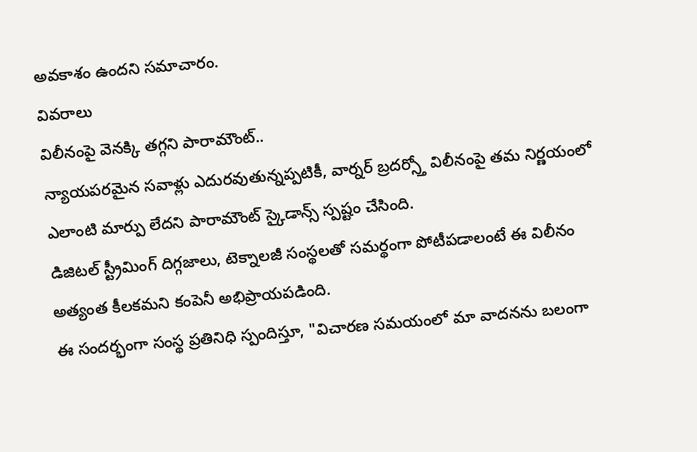అవకాశం ఉందని సమాచారం.
వివరాలు
విలీనంపై వెనక్కి తగ్గని పారామౌంట్..
న్యాయపరమైన సవాళ్లు ఎదురవుతున్నప్పటికీ, వార్నర్ బ్రదర్స్తో విలీనంపై తమ నిర్ణయంలో ఎలాంటి మార్పు లేదని పారామౌంట్ స్కైడాన్స్ స్పష్టం చేసింది.
డిజిటల్ స్ట్రీమింగ్ దిగ్గజాలు, టెక్నాలజీ సంస్థలతో సమర్థంగా పోటీపడాలంటే ఈ విలీనం అత్యంత కీలకమని కంపెనీ అభిప్రాయపడింది.
ఈ సందర్భంగా సంస్థ ప్రతినిధి స్పందిస్తూ, "విచారణ సమయంలో మా వాదనను బలంగా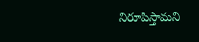నిరూపిస్తామని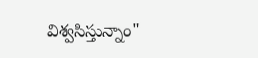విశ్వసిస్తున్నాం"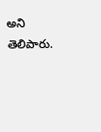అని తెలిపారు.